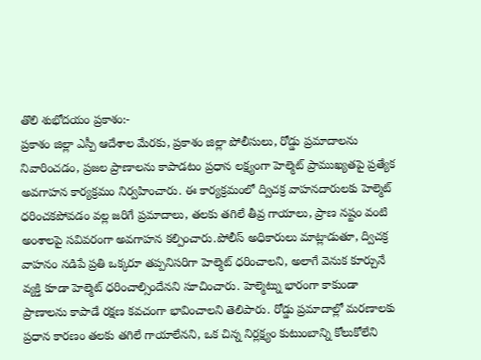తొలి శుభోదయం ప్రకాశం:-
ప్రకాశం జిల్లా ఎస్పీ ఆదేశాల మేరకు, ప్రకాశం జిల్లా పోలీసులు, రోడ్డు ప్రమాదాలను నివారించడం, ప్రజల ప్రాణాలను కాపాడటం ప్రధాన లక్ష్యంగా హెల్మెట్ ప్రాముఖ్యతపై ప్రత్యేక అవగాహన కార్యక్రమం నిర్వహించారు. ఈ కార్యక్రమంలో ద్విచక్ర వాహనదారులకు హెల్మెట్ ధరించకపోవడం వల్ల జరిగే ప్రమాదాలు, తలకు తగిలే తీవ్ర గాయాలు, ప్రాణ నష్టం వంటి అంశాలపై సవివరంగా అవగాహన కల్పించారు.పోలీస్ అధికారులు మాట్లాడుతూ, ద్విచక్ర వాహనం నడిపే ప్రతి ఒక్కరూ తప్పనిసరిగా హెల్మెట్ ధరించాలని, అలాగే వెనుక కూర్చునే వ్యక్తి కూడా హెల్మెట్ ధరించాల్సిందేనని సూచించారు. హెల్మెట్ను భారంగా కాకుండా ప్రాణాలను కాపాడే రక్షణ కవచంగా భావించాలని తెలిపారు. రోడ్డు ప్రమాదాల్లో మరణాలకు ప్రధాన కారణం తలకు తగిలే గాయాలేనని, ఒక చిన్న నిర్లక్ష్యం కుటుంబాన్ని కోలుకోలేని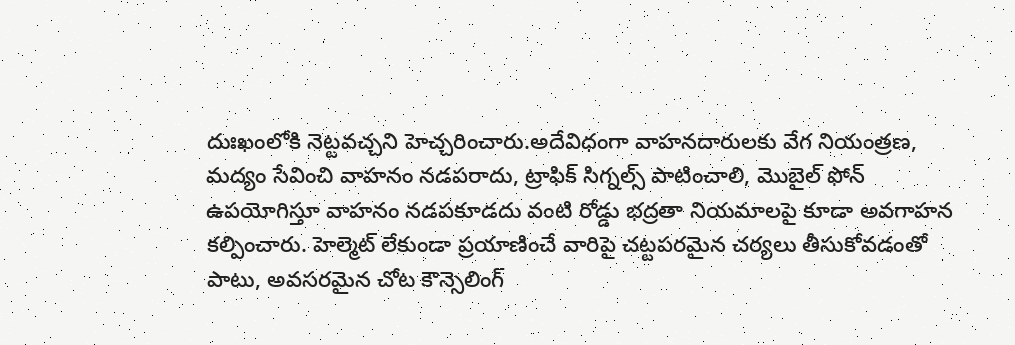దుఃఖంలోకి నెట్టవచ్చని హెచ్చరించారు.అదేవిధంగా వాహనదారులకు వేగ నియంత్రణ, మద్యం సేవించి వాహనం నడపరాదు, ట్రాఫిక్ సిగ్నల్స్ పాటించాలి, మొబైల్ ఫోన్ ఉపయోగిస్తూ వాహనం నడపకూడదు వంటి రోడ్డు భద్రతా నియమాలపై కూడా అవగాహన కల్పించారు. హెల్మెట్ లేకుండా ప్రయాణించే వారిపై చట్టపరమైన చర్యలు తీసుకోవడంతో పాటు, అవసరమైన చోట కౌన్సెలింగ్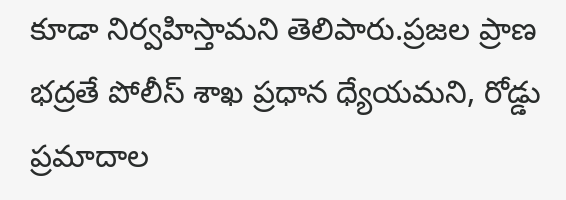కూడా నిర్వహిస్తామని తెలిపారు.ప్రజల ప్రాణ భద్రతే పోలీస్ శాఖ ప్రధాన ధ్యేయమని, రోడ్డు ప్రమాదాల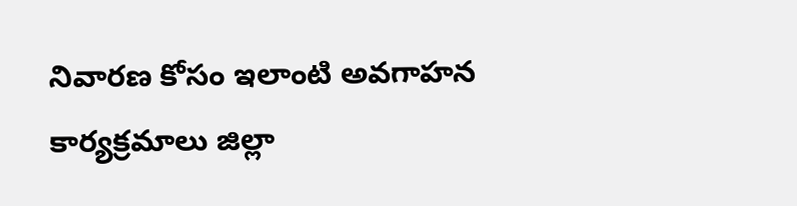నివారణ కోసం ఇలాంటి అవగాహన కార్యక్రమాలు జిల్లా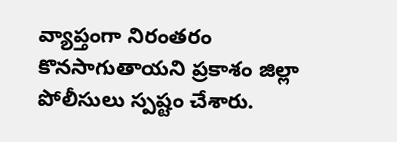వ్యాప్తంగా నిరంతరం కొనసాగుతాయని ప్రకాశం జిల్లా పోలీసులు స్పష్టం చేశారు.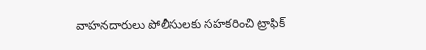వాహనదారులు పోలీసులకు సహకరించి ట్రాఫిక్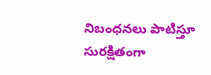నిబంధనలు పాటిస్తూ సురక్షితంగా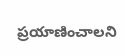ప్రయాణించాలని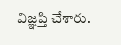విజ్ఞప్తి చేశారు.